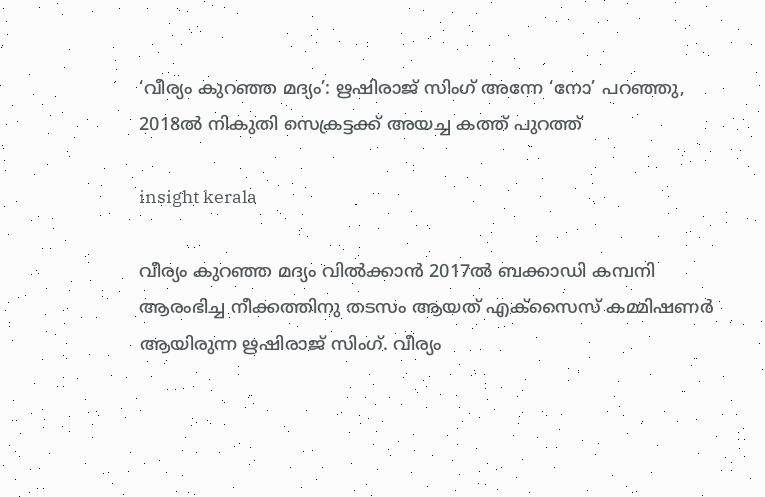‘വീര്യം കുറഞ്ഞ മദ്യം’: ഋഷിരാജ് സിംഗ് അന്നേ ‘നോ’ പറഞ്ഞു, 2018ൽ നികുതി സെക്രട്ടക്ക് അയച്ച കത്ത് പുറത്ത്

insight kerala

വീര്യം കുറഞ്ഞ മദ്യം വിൽക്കാൻ 2017ൽ ബക്കാഡി കമ്പനി ആരംഭിച്ച നീക്കത്തിനു തടസം ആയത് എക്സൈസ് കമ്മിഷണർ ആയിരുന്ന ഋഷിരാജ് സിംഗ്. വീര്യം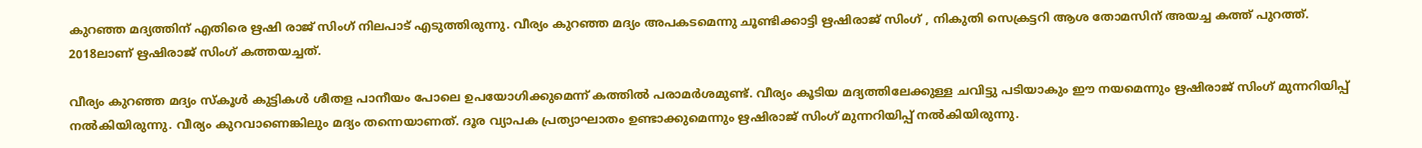കുറഞ്ഞ മദ്യത്തിന് എതിരെ ഋഷി രാജ് സിംഗ് നിലപാട് എടുത്തിരുന്നു. വീര്യം കുറഞ്ഞ മദ്യം അപകടമെന്നു ചൂണ്ടിക്കാട്ടി ഋഷിരാജ് സിംഗ് , നികുതി സെക്രട്ടറി ആശ തോമസിന് അയച്ച കത്ത് പുറത്ത്. 2018ലാണ് ഋഷിരാജ് സിംഗ് കത്തയച്ചത്.

വീര്യം കുറഞ്ഞ മദ്യം സ്കൂൾ കുട്ടികൾ ശീതള പാനീയം പോലെ ഉപയോഗിക്കുമെന്ന് കത്തിൽ പരാമർശമുണ്ട്. വീര്യം കൂടിയ മദ്യത്തിലേക്കുള്ള ചവിട്ടു പടിയാകും ഈ നയമെന്നും ഋഷിരാജ് സിംഗ് മുന്നറിയിപ്പ് നൽകിയിരുന്നു. വീര്യം കുറവാണെങ്കിലും മദ്യം തന്നെയാണത്. ദൂര വ്യാപക പ്രത്യാഘാതം ഉണ്ടാക്കുമെന്നും ഋഷിരാജ് സിംഗ് മുന്നറിയിപ്പ് നൽകിയിരുന്നു.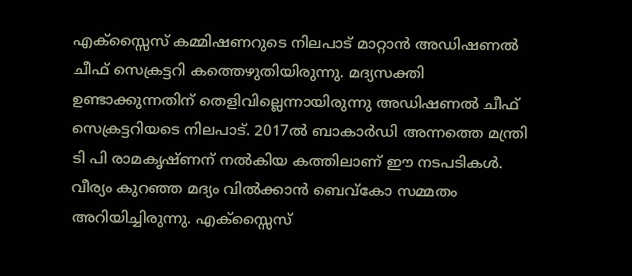എക്സ്സൈസ് കമ്മിഷണറുടെ നിലപാട് മാറ്റാൻ അഡിഷണൽ ചീഫ് സെക്രട്ടറി കത്തെഴുതിയിരുന്നു. മദ്യസക്തി ഉണ്ടാക്കുന്നതിന് തെളിവില്ലെന്നായിരുന്നു അഡിഷണൽ ചീഫ് സെക്രട്ടറിയടെ നിലപാട്. 2017ൽ ബാകാർഡി അന്നത്തെ മന്ത്രി ടി പി രാമകൃഷ്ണന് നൽകിയ കത്തിലാണ് ഈ നടപടികൾ. വീര്യം കുറഞ്ഞ മദ്യം വിൽക്കാൻ ബെവ്‌കോ സമ്മതം അറിയിച്ചിരുന്നു. എക്സ്സൈസ്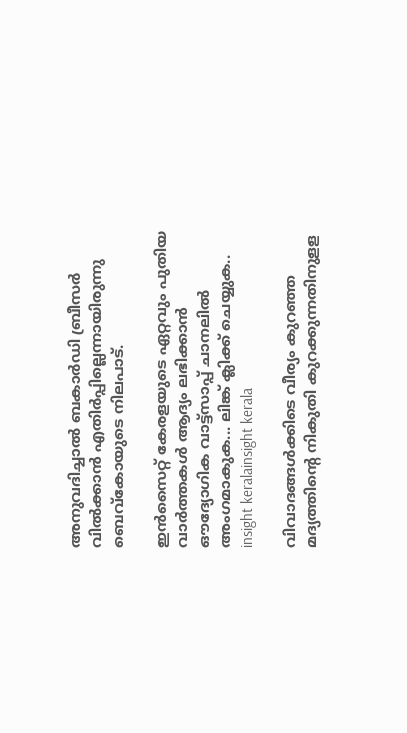അനുവദിച്ചാൽ ബകാർഡി ബ്രീസർ വിൽക്കാൻ എതിർപ്പില്ലെന്നായിരുന്നു ബെവ്കോയുടെ നിലപാട്.

ഇൻസൈറ്റ് കേരളയുടെ ഏറ്റവും പുതിയ വാർത്തകൾ ആദ്യം ലഭിക്കാൻ ഔദ്യോഗിക വാട്ട്‌സാപ്പ് ചാനലിൽ അംഗമാകുക... ലിങ്ക് ക്ലിക്ക് ചെയ്യുക..
insight keralainsight kerala

വിവാദങ്ങൾക്കിടെ വീര്യം കുറഞ്ഞ മദ്യത്തിന്റെ നികുതി കുറക്കുന്നതിനുളള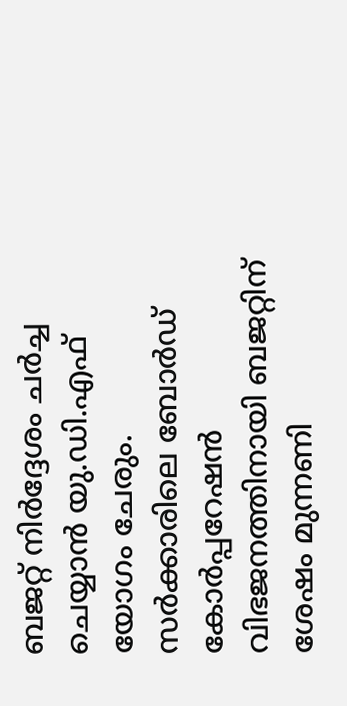ബജറ്റ് നിർദ്ദേശം ചർച്ച ചെയ്യാൻ യു.ഡി.എഫ് യോഗം ചേരും. സർക്കാരിലെ ബോർഡ് കോർപ്പറേഷൻ വിഭജനത്തിനായി ബജറ്റിന് ശേഷം മുന്നണി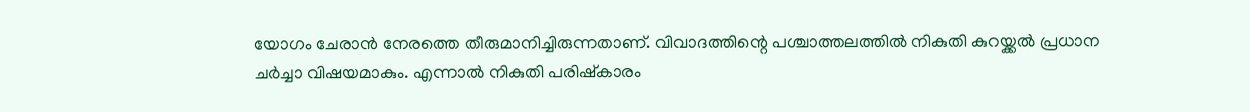യോഗം ചേരാൻ നേരത്തെ തീരുമാനിച്ചിരുന്നതാണ്. വിവാദത്തിന്റെ പശ്ചാത്തലത്തിൽ നികുതി കുറയ്ക്കൽ പ്രധാന ചർച്ചാ വിഷയമാകും. എന്നാൽ നികുതി പരിഷ്കാരം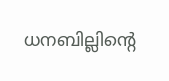ധനബില്ലിന്റെ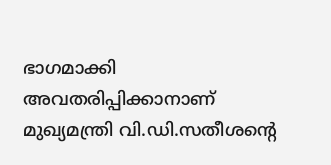ഭാഗമാക്കി അവതരിപ്പിക്കാനാണ് മുഖ്യമന്ത്രി വി.ഡി.സതീശന്റെ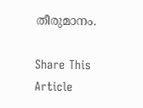തീരുമാനം.

Share This Article